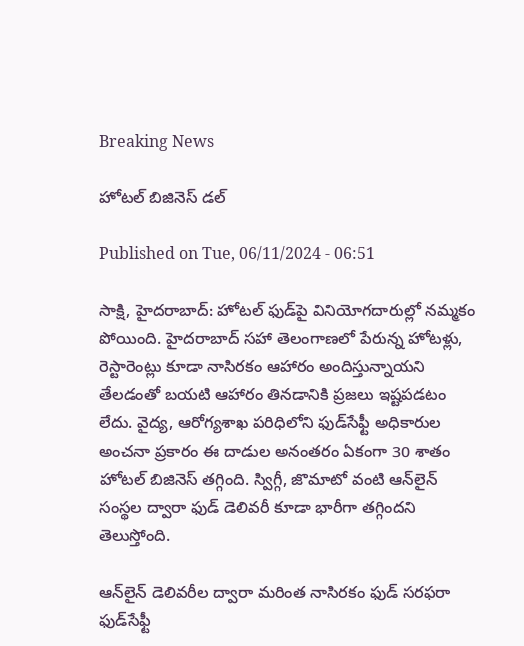Breaking News

హోటల్‌ బిజినెస్‌ డల్‌

Published on Tue, 06/11/2024 - 06:51

సాక్షి, హైదరాబాద్‌: హోటల్‌ ఫుడ్‌పై వినియోగదారుల్లో నమ్మకం పోయింది. హైదరాబాద్‌ సహా తెలంగాణలో పేరున్న హోటళ్లు, రెస్టారెంట్లు కూడా నాసిరకం ఆహారం అందిస్తున్నాయని తేలడంతో బయటి ఆహారం తినడానికి ప్రజలు ఇష్టపడటం లేదు. వైద్య, ఆరోగ్యశాఖ పరిధిలోని ఫుడ్‌సేఫ్టీ అధికారుల అంచనా ప్రకారం ఈ దాడుల అనంతరం ఏకంగా 30 శాతం హోటల్‌ బిజినెస్‌ తగ్గింది. స్విగ్గీ, జొమాటో వంటి ఆన్‌లైన్‌ సంస్థల ద్వారా ఫుడ్‌ డెలివరీ కూడా భారీగా తగ్గిందని తెలుస్తోంది.

ఆన్‌లైన్‌ డెలివరీల ద్వారా మరింత నాసిరకం ఫుడ్‌ సరఫరా
ఫుడ్‌సేఫ్టీ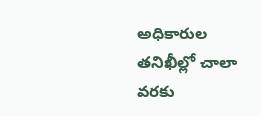అధికారుల తనిఖీల్లో చాలా వరకు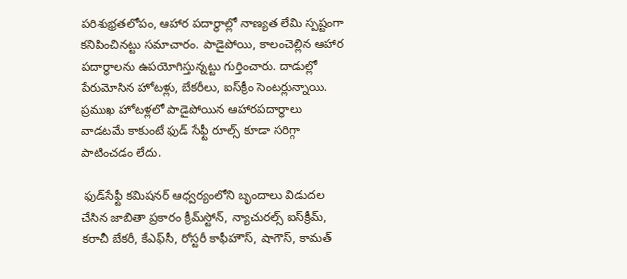పరిశుభ్రతలోపం, ఆహార పదార్థాల్లో నాణ్యత లేమి స్పష్టంగా కనిపించినట్టు సమాచారం. పాడైపోయి, కాలంచెల్లిన ఆహార పదార్థాలను ఉపయోగిస్తున్నట్టు గుర్తించారు. దాడుల్లో పేరుమోసిన హోటళ్లు, బేకరీలు, ఐస్‌క్రీం సెంటర్లున్నాయి. ప్రముఖ హోటళ్లలో పాడైపోయిన ఆహారపదార్థాలు వాడటమే కాకుంటే ఫుడ్‌ సేఫ్టీ రూల్స్‌ కూడా సరిగ్గా పాటించడం లేదు.

 ఫుడ్‌సేఫ్టీ కమిషనర్‌ ఆధ్వర్యంలోని బృందాలు విడుదల చేసిన జాబితా ప్రకారం క్రీమ్‌స్టోన్, న్యాచురల్స్‌ ఐస్‌క్రీమ్, కరాచీ బేకరీ, కేఎఫ్‌సీ, రోస్టరీ కాఫీహౌస్, షాగౌస్, కామత్‌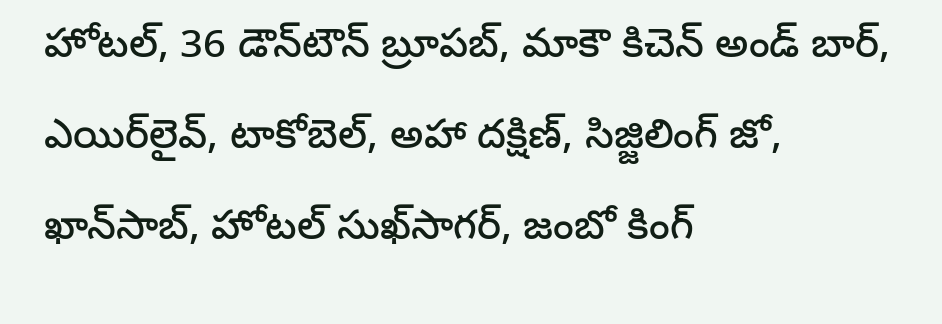హోటల్, 36 డౌన్‌టౌన్‌ బ్రూపబ్, మాకౌ కిచెన్‌ అండ్‌ బార్, ఎయిర్‌లైవ్, టాకోబెల్, అహా దక్షిణ్, సిజ్జిలింగ్‌ జో, ఖాన్‌సాబ్, హోటల్‌ సుఖ్‌సాగర్, జంబో కింగ్‌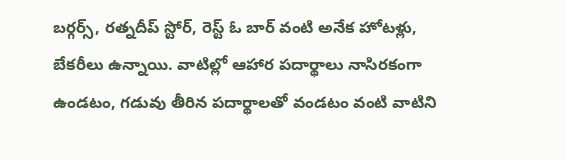బర్గర్స్, రత్నదీప్‌ స్టోర్, రెస్ట్‌ ఓ బార్‌ వంటి అనేక హోటళ్లు, బేకరీలు ఉన్నాయి. వాటిల్లో ఆహార పదార్థాలు నాసిరకంగా ఉండటం, గడువు తీరిన పదార్థాలతో వండటం వంటి వాటిని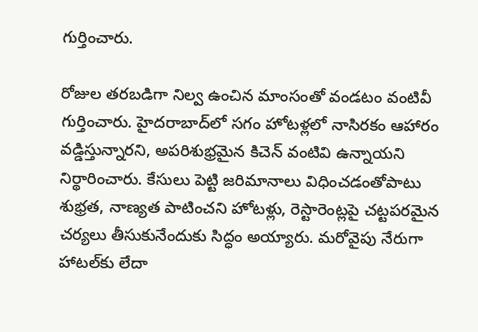గుర్తించారు.

రోజుల తరబడిగా నిల్వ ఉంచిన మాంసంతో వండటం వంటివీ గుర్తించారు. హైదరాబాద్‌లో సగం హోటళ్లలో నాసిరకం ఆహారం వడ్డిస్తున్నారని, అపరిశుభ్రమైన కిచెన్‌ వంటివి ఉన్నాయని నిర్థారించారు. కేసులు పెట్టి జరిమానాలు విధించడంతోపాటు శుభ్రత, నాణ్యత పాటించని హోటళ్లు, రెస్టారెంట్లపై చట్టపరమైన చర్యలు తీసుకునేందుకు సిద్ధం అయ్యారు. మరోవైపు నేరుగా హాటల్‌కు లేదా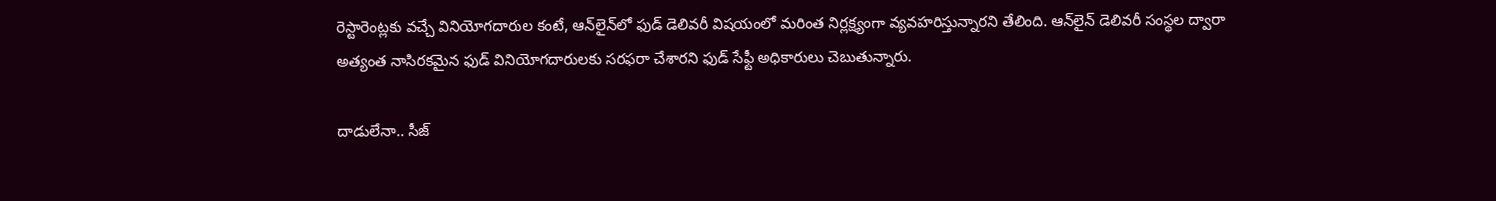రెస్టారెంట్లకు వచ్చే వినియోగదారుల కంటే, ఆన్‌లైన్‌లో ఫుడ్‌ డెలివరీ విషయంలో మరింత నిర్లక్ష్యంగా వ్యవహరిస్తున్నారని తేలింది. ఆన్‌లైన్‌ డెలివరీ సంస్థల ద్వారా అత్యంత నాసిరకమైన ఫుడ్‌ వినియోగదారులకు సరఫరా చేశారని ఫుడ్‌ సేఫ్టీ అధికారులు చెబుతున్నారు.

దాడులేనా.. సీజ్‌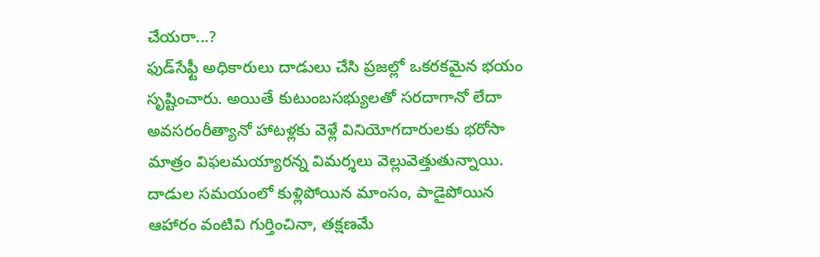చేయరా...?
ఫుడ్‌సేఫ్టీ అధికారులు దాడులు చేసి ప్రజల్లో ఒకరకమైన భయం సృష్టించారు. అయితే కుటుంబసభ్యులతో సరదాగానో లేదా అవసరంరీత్యానో హాటళ్లకు వెళ్లే వినియోగదారులకు భరోసా మాత్రం విఫలమయ్యారన్న విమర్శలు వెల్లువెత్తుతున్నాయి. దాడుల సమయంలో కుళ్లిపోయిన మాంసం, పాడైపోయిన ఆహారం వంటివి గుర్తించినా, తక్షణమే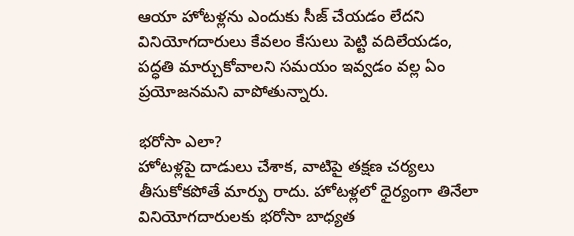ఆయా హోటళ్లను ఎందుకు సీజ్‌ చేయడం లేదని వినియోగదారులు కేవలం కేసులు పెట్టి వదిలేయడం, పద్ధతి మార్చుకోవాలని సమయం ఇవ్వడం వల్ల ఏం ప్రయోజనమని వాపోతున్నారు.

భరోసా ఎలా?
హోటళ్లపై దాడులు చేశాక, వాటిపై తక్షణ చర్యలు తీసుకోకపోతే మార్పు రాదు. హోటళ్లలో ధైర్యంగా తినేలా వినియోగదారులకు భరోసా బాధ్యత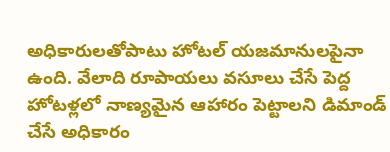అధికారులతోపాటు హోటల్‌ యజమానులపైనా ఉంది. వేలాది రూపాయలు వసూలు చేసే పెద్ద హోటళ్లలో నాణ్యమైన ఆహారం పెట్టాలని డిమాండ్‌ చేసే అధికారం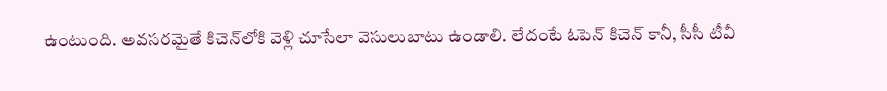ఉంటుంది. అవసరమైతే కిచెన్‌లోకి వెళ్లి చూసేలా వెసులుబాటు ఉండాలి. లేదంటే ఓపెన్‌ కిచెన్‌ కానీ, సీసీ టీవీ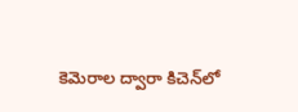కెమెరాల ద్వారా కిచెన్‌లో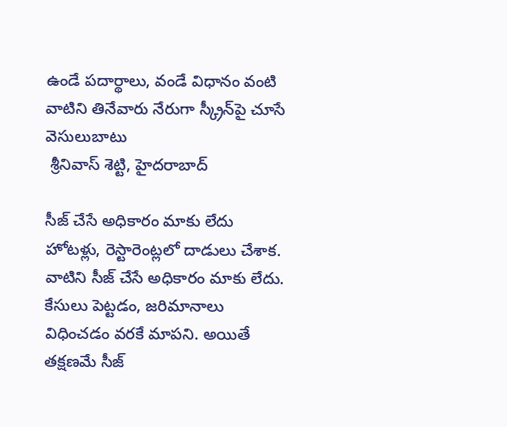ఉండే పదార్థాలు, వండే విధానం వంటి వాటిని తినేవారు నేరుగా స్క్రీన్‌పై చూసే వెసులుబాటు
 శ్రీనివాస్‌ శెట్టి, హైదరాబాద్‌

సీజ్‌ చేసే అధికారం మాకు లేదు
హోటళ్లు, రెస్టారెంట్లలో దాడులు చేశాక. వాటిని సీజ్‌ చేసే అధికారం మాకు లేదు. కేసులు పెట్టడం, జరిమానాలు విధించడం వరకే మాపని. అయితే తక్షణమే సీజ్‌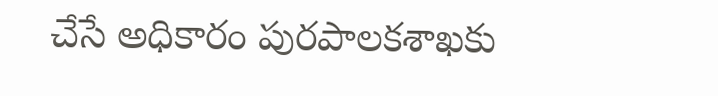చేసే అధికారం పురపాలకశాఖకు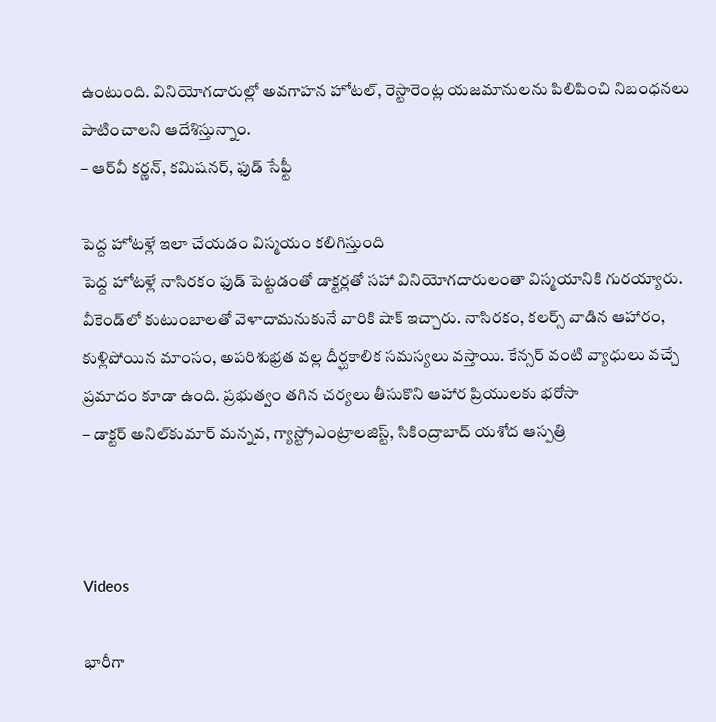ఉంటుంది. వినియోగదారుల్లో అవగాహన హోటల్, రెస్టారెంట్ల యజమానులను పిలిపించి నిబంధనలు పాటించాలని ఆదేశిస్తున్నాం.
– ఆర్‌వీ కర్ణన్, కమిషనర్, ఫుడ్‌ సేఫ్టీ

పెద్ద హోటళ్లే ఇలా చేయడం విస్మయం కలిగిస్తుంది
పెద్ద హోటళ్లే నాసిరకం ఫుడ్‌ పెట్టడంతో డాక్టర్లతో సహా వినియోగదారులంతా విస్మయానికి గురయ్యారు. వీకెండ్‌లో కుటుంబాలతో వెళాదామనుకునే వారికి షాక్‌ ఇచ్చారు. నాసిరకం, కలర్స్‌ వాడిన ఆహారం, కుళ్లిపోయిన మాంసం, అపరిశుభ్రత వల్ల దీర్ఘకాలిక సమస్యలు వస్తాయి. కేన్సర్‌ వంటి వ్యాధులు వచ్చే ప్రమాదం కూడా ఉంది. ప్రభుత్వం తగిన చర్యలు తీసుకొని ఆహార ప్రియులకు భరోసా
– డాక్టర్‌ అనిల్‌కుమార్‌ మన్నవ, గ్యాస్ట్రోఎంట్రాలజిస్ట్, సికింద్రాబాద్‌ యశోద ఆస్పత్రి



Videos

భారీగా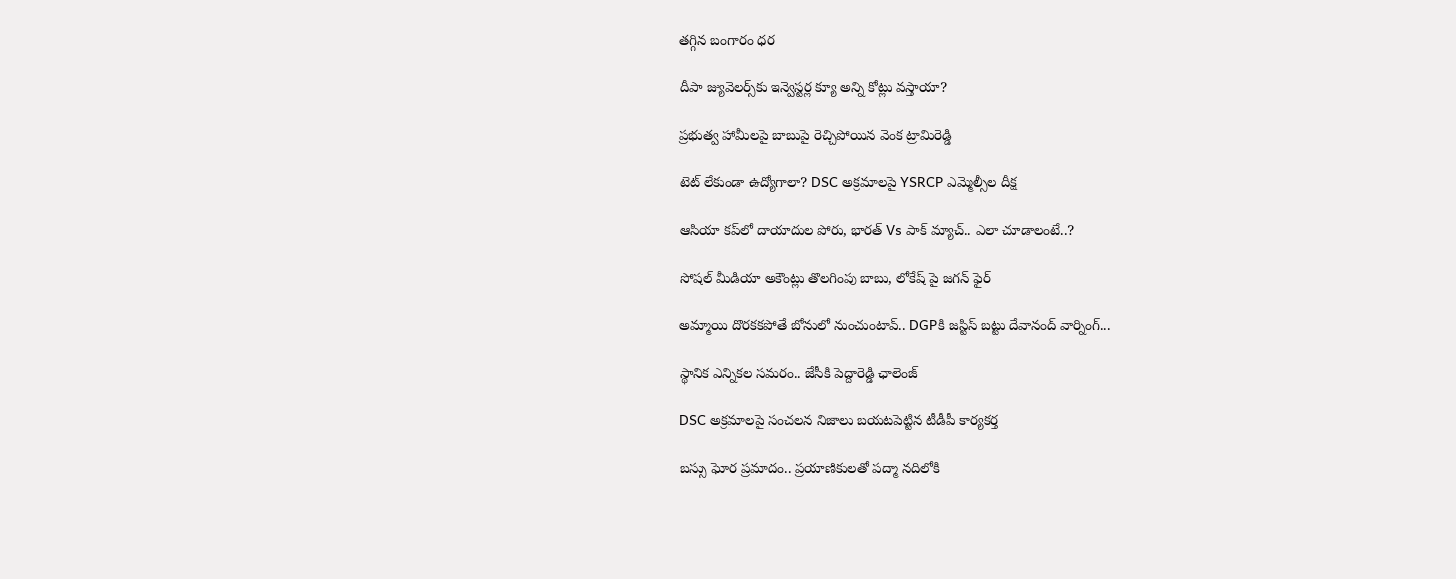తగ్గిన బంగారం ధర

దీపా జ్యువెల‌ర్స్‌కు ఇన్వెస్ట‌ర్ల క్యూ అన్ని కోట్లు వ‌స్తాయా?

ప్రభుత్వ హామీలపై బాబుపై రెచ్చిపోయిన వెంక ట్రామిరెడ్డి

టెట్ లేకుండా ఉద్యోగాలా? DSC అక్రమాలపై YSRCP ఎమ్మెల్సీల దీక్ష

ఆసియా కప్‌లో దాయాదుల పోరు, భారత్ Vs పాక్ మ్యాచ్.. ఎలా చూడాలంటే..?

సోషల్ మీడియా అకౌంట్లు తొలగింపు బాబు, లోకేష్ పై జగన్ ఫైర్

అమ్మాయి దొరకకపోతే బోనులో నుంచుంటావ్.. DGPకి జస్టిస్ బట్టు దేవానంద్ వార్నింగ్...

స్థానిక ఎన్నికల సమరం.. జేసీకి పెద్దారెడ్డి ఛాలెంజ్

DSC అక్రమాలపై సంచలన నిజాలు బయటపెట్టిన టీడీపీ కార్యకర్త

బస్సు ఘోర ప్రమాదం.. ప్రయాణికులతో పద్మా నదిలోకి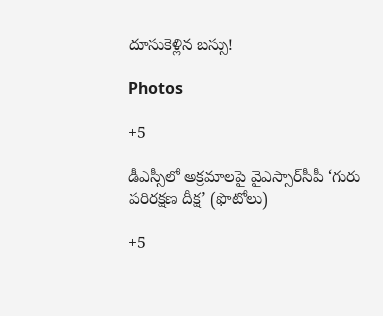దూసుకెళ్లిన బస్సు!

Photos

+5

డీఎస్సీలో అక్రమాలపై వైఎస్సార్‌సీపీ ‘గురు పరిరక్షణ దీక్ష’ (ఫొటోలు)

+5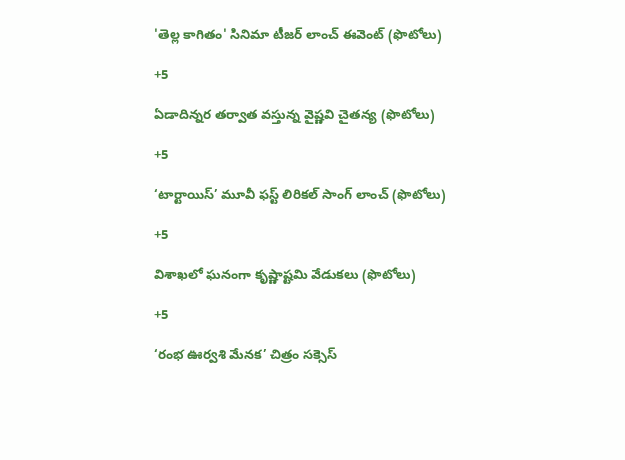'తెల్ల కాగితం' సినిమా టీజర్ లాంచ్‌ ఈవెంట్‌ (ఫొటోలు)

+5

ఏడాదిన్నర తర్వాత వస్తున్న వైష్ణవి చైతన్య (ఫొటోలు)

+5

‘టార్టాయిస్’ మూవీ ఫస్ట్ లిరికల్ సాంగ్ లాంచ్ (ఫొటోలు)

+5

విశాఖలో ఘనంగా కృష్ణాష్టమి వేడుకలు (ఫొటోలు)

+5

‘రంభ ఊర్వశి మేనక’ చిత్రం సక్సెస్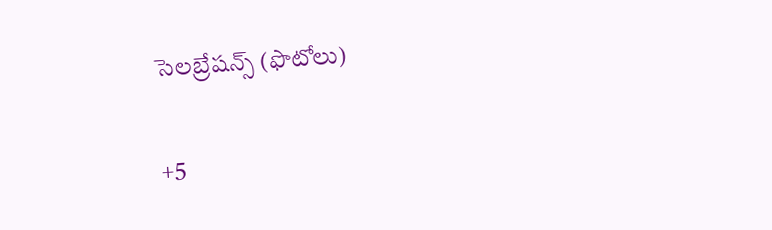సెలబ్రేషన్స్ (ఫొటోలు)

+5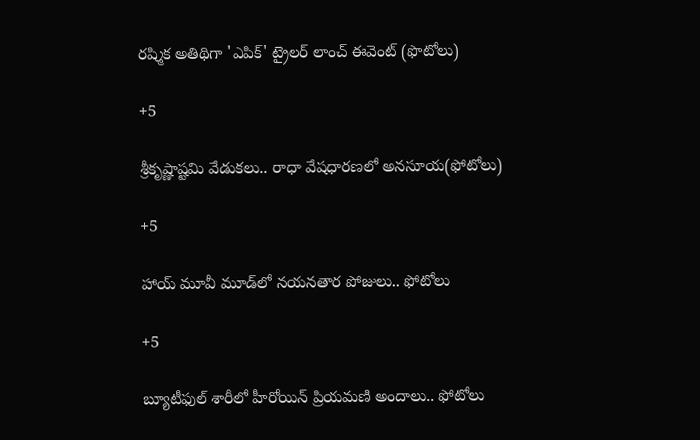రష్మిక అతిథిగా 'ఎపిక్' ట్రైలర్ లాంచ్ ఈవెంట్ (ఫొటోలు)

+5

శ్రీకృష్ణాష్టమి వేడుకలు.. రాధా వేషధారణలో అనసూయ(ఫోటోలు)

+5

హాయ్ మూవీ మూడ్‌లో నయనతార పోజులు.. ఫోటోలు

+5

బ్యూటీఫుల్ శారీలో హీరోయిన్ ప్రియమణి అందాలు.. ఫోటోలు